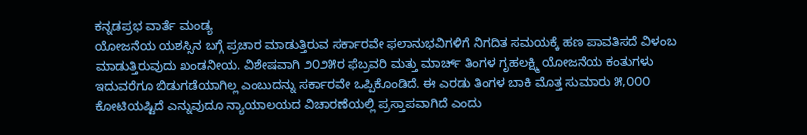ಕನ್ನಡಪ್ರಭ ವಾರ್ತೆ ಮಂಡ್ಯ
ಯೋಜನೆಯ ಯಶಸ್ಸಿನ ಬಗ್ಗೆ ಪ್ರಚಾರ ಮಾಡುತ್ತಿರುವ ಸರ್ಕಾರವೇ ಫಲಾನುಭವಿಗಳಿಗೆ ನಿಗದಿತ ಸಮಯಕ್ಕೆ ಹಣ ಪಾವತಿಸದೆ ವಿಳಂಬ ಮಾಡುತ್ತಿರುವುದು ಖಂಡನೀಯ. ವಿಶೇಷವಾಗಿ ೨೦೨೫ರ ಫೆಬ್ರವರಿ ಮತ್ತು ಮಾರ್ಚ್ ತಿಂಗಳ ಗೃಹಲಕ್ಷ್ಮಿ ಯೋಜನೆಯ ಕಂತುಗಳು ಇದುವರೆಗೂ ಬಿಡುಗಡೆಯಾಗಿಲ್ಲ ಎಂಬುದನ್ನು ಸರ್ಕಾರವೇ ಒಪ್ಪಿಕೊಂಡಿದೆ. ಈ ಎರಡು ತಿಂಗಳ ಬಾಕಿ ಮೊತ್ತ ಸುಮಾರು ೫,೦೦೦ ಕೋಟಿಯಷ್ಟಿದೆ ಎನ್ನುವುದೂ ನ್ಯಾಯಾಲಯದ ವಿಚಾರಣೆಯಲ್ಲಿ ಪ್ರಸ್ತಾಪವಾಗಿದೆ ಎಂದು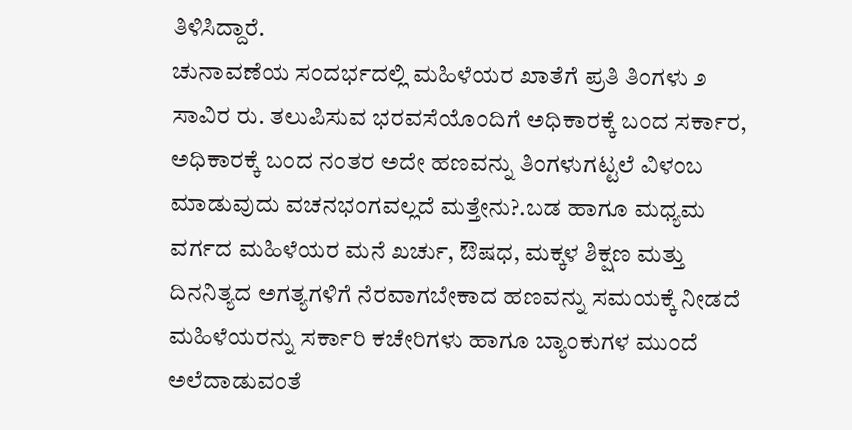ತಿಳಿಸಿದ್ದಾರೆ.
ಚುನಾವಣೆಯ ಸಂದರ್ಭದಲ್ಲಿ ಮಹಿಳೆಯರ ಖಾತೆಗೆ ಪ್ರತಿ ತಿಂಗಳು ೨ ಸಾವಿರ ರು. ತಲುಪಿಸುವ ಭರವಸೆಯೊಂದಿಗೆ ಅಧಿಕಾರಕ್ಕೆ ಬಂದ ಸರ್ಕಾರ, ಅಧಿಕಾರಕ್ಕೆ ಬಂದ ನಂತರ ಅದೇ ಹಣವನ್ನು ತಿಂಗಳುಗಟ್ಟಲೆ ವಿಳಂಬ ಮಾಡುವುದು ವಚನಭಂಗವಲ್ಲದೆ ಮತ್ತೇನು?.ಬಡ ಹಾಗೂ ಮಧ್ಯಮ ವರ್ಗದ ಮಹಿಳೆಯರ ಮನೆ ಖರ್ಚು, ಔಷಧ, ಮಕ್ಕಳ ಶಿಕ್ಷಣ ಮತ್ತು ದಿನನಿತ್ಯದ ಅಗತ್ಯಗಳಿಗೆ ನೆರವಾಗಬೇಕಾದ ಹಣವನ್ನು ಸಮಯಕ್ಕೆ ನೀಡದೆ ಮಹಿಳೆಯರನ್ನು ಸರ್ಕಾರಿ ಕಚೇರಿಗಳು ಹಾಗೂ ಬ್ಯಾಂಕುಗಳ ಮುಂದೆ ಅಲೆದಾಡುವಂತೆ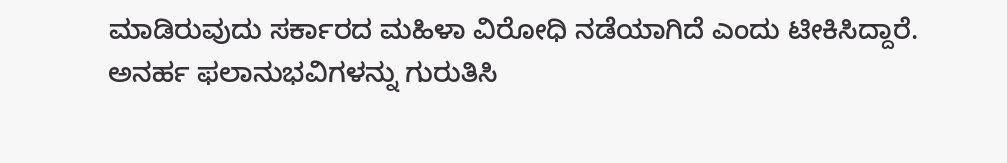ಮಾಡಿರುವುದು ಸರ್ಕಾರದ ಮಹಿಳಾ ವಿರೋಧಿ ನಡೆಯಾಗಿದೆ ಎಂದು ಟೀಕಿಸಿದ್ದಾರೆ.
ಅನರ್ಹ ಫಲಾನುಭವಿಗಳನ್ನು ಗುರುತಿಸಿ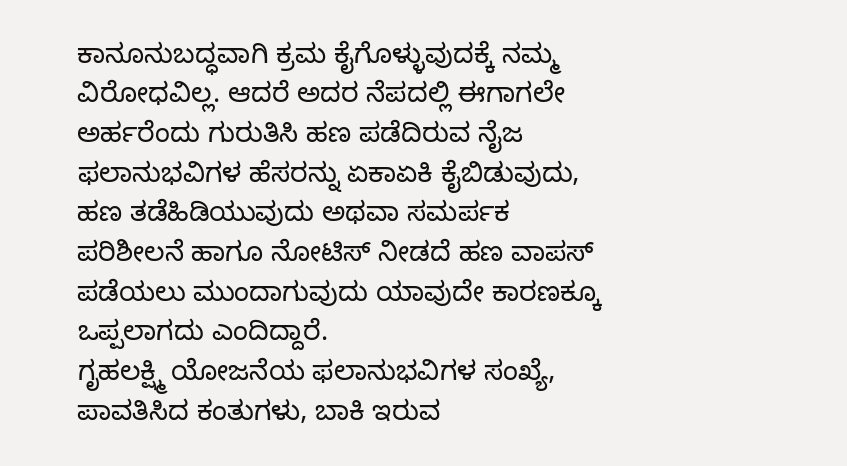ಕಾನೂನುಬದ್ಧವಾಗಿ ಕ್ರಮ ಕೈಗೊಳ್ಳುವುದಕ್ಕೆ ನಮ್ಮ ವಿರೋಧವಿಲ್ಲ. ಆದರೆ ಅದರ ನೆಪದಲ್ಲಿ ಈಗಾಗಲೇ ಅರ್ಹರೆಂದು ಗುರುತಿಸಿ ಹಣ ಪಡೆದಿರುವ ನೈಜ ಫಲಾನುಭವಿಗಳ ಹೆಸರನ್ನು ಏಕಾಏಕಿ ಕೈಬಿಡುವುದು, ಹಣ ತಡೆಹಿಡಿಯುವುದು ಅಥವಾ ಸಮರ್ಪಕ ಪರಿಶೀಲನೆ ಹಾಗೂ ನೋಟಿಸ್ ನೀಡದೆ ಹಣ ವಾಪಸ್ ಪಡೆಯಲು ಮುಂದಾಗುವುದು ಯಾವುದೇ ಕಾರಣಕ್ಕೂ ಒಪ್ಪಲಾಗದು ಎಂದಿದ್ದಾರೆ.
ಗೃಹಲಕ್ಷ್ಮಿ ಯೋಜನೆಯ ಫಲಾನುಭವಿಗಳ ಸಂಖ್ಯೆ, ಪಾವತಿಸಿದ ಕಂತುಗಳು, ಬಾಕಿ ಇರುವ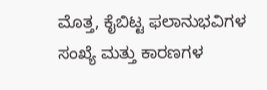ಮೊತ್ತ, ಕೈಬಿಟ್ಟ ಫಲಾನುಭವಿಗಳ ಸಂಖ್ಯೆ ಮತ್ತು ಕಾರಣಗಳ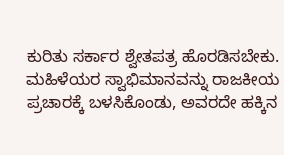ಕುರಿತು ಸರ್ಕಾರ ಶ್ವೇತಪತ್ರ ಹೊರಡಿಸಬೇಕು. ಮಹಿಳೆಯರ ಸ್ವಾಭಿಮಾನವನ್ನು ರಾಜಕೀಯ ಪ್ರಚಾರಕ್ಕೆ ಬಳಸಿಕೊಂಡು, ಅವರದೇ ಹಕ್ಕಿನ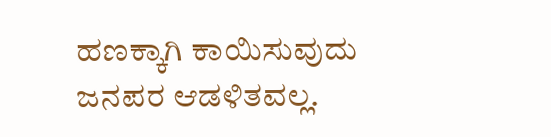ಹಣಕ್ಕಾಗಿ ಕಾಯಿಸುವುದು ಜನಪರ ಆಡಳಿತವಲ್ಲ.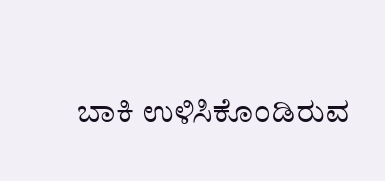ಬಾಕಿ ಉಳಿಸಿಕೊಂಡಿರುವ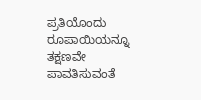ಪ್ರತಿಯೊಂದು ರೂಪಾಯಿಯನ್ನೂ ತಕ್ಷಣವೇ ಪಾವತಿಸುವಂತೆ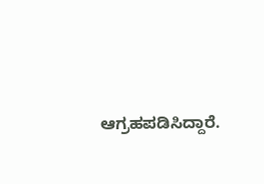ಆಗ್ರಹಪಡಿಸಿದ್ದಾರೆ.